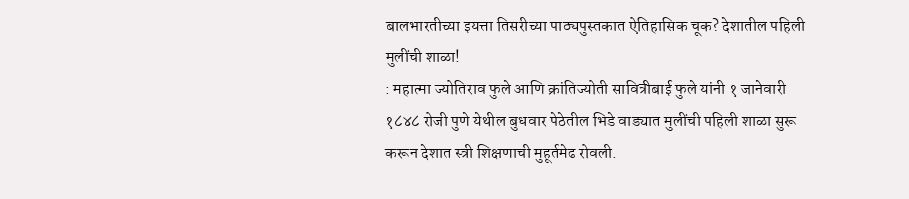बालभारतीच्या इयत्ता तिसरीच्या पाठ्यपुस्तकात ऐतिहासिक चूक? देशातील पहिली मुलींची शाळा!
: महात्मा ज्योतिराव फुले आणि क्रांतिज्योती सावित्रीबाई फुले यांनी १ जानेवारी १८४८ रोजी पुणे येथील बुधवार पेठेतील भिडे वाड्यात मुलींची पहिली शाळा सुरू करून देशात स्त्री शिक्षणाची मुहूर्तमेढ रोवली.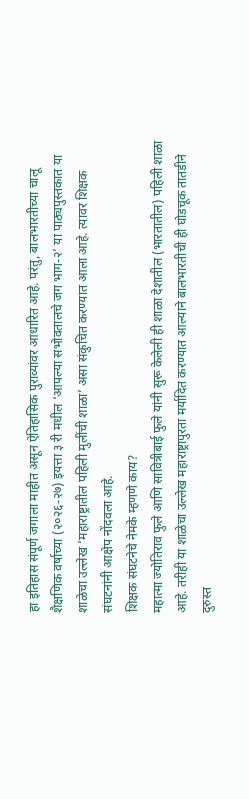हा इतिहास संपूर्ण जगाला माहीत असून ऐतिहासिक पुराव्यांवर आधारित आहे. परंतु, बालभारतीच्या चालू शैक्षणिक वर्षाच्या (२०२६-२७) इयत्ता ३ री मधील ‘आपल्या सभोवतालचे जग भाग-२’ या पाठ्यपुस्तकात या शाळेचा उल्लेख ‘महाराष्ट्रातील पहिली मुलींची शाळा’ असा संकुचित करण्यात आला आहे. त्यावर शिक्षक संघटनांनी आक्षेप नोंदवला आहे.
शिक्षक संघटनेचे नेमके म्हणणे काय?
महात्मा ज्योतिराव फुले आणि सावित्रीबाई फुले यांनी सुरू केलेली ही शाळा देशातील (भारतातील) पहिली शाळा आहे. तरीही या शाळेचा उल्लेख महाराष्ट्रापुरता मर्यादित करण्यात आल्याने बालभारतीची ही घोडचूक तातडीने दुरुस्त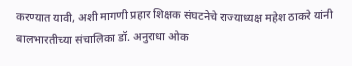करण्यात यावी, अशी मागणी प्रहार शिक्षक संघटनेचे राज्याध्यक्ष महेश ठाकरे यांनी बालभारतीच्या संचालिका डॉ. अनुराधा ओक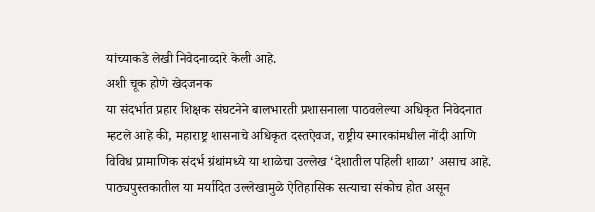यांच्याकडे लेखी निवेदनाव्दारे केली आहे.
अशी चूक होणे खेदजनक
या संदर्भात प्रहार शिक्षक संघटनेने बालभारती प्रशासनाला पाठवलेल्या अधिकृत निवेदनात म्हटले आहे की, महाराष्ट्र शासनाचे अधिकृत दस्तऐवज, राष्ट्रीय स्मारकांमधील नोंदी आणि विविध प्रामाणिक संदर्भ ग्रंथांमध्ये या शाळेचा उल्लेख ‘देशातील पहिली शाळा’ असाच आहे. पाठ्यपुस्तकातील या मर्यादित उल्लेखामुळे ऐतिहासिक सत्याचा संकोच होत असून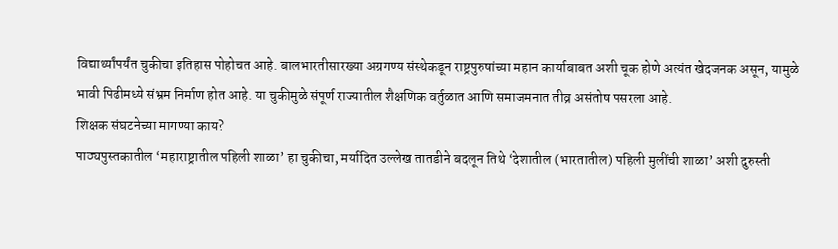विद्यार्थ्यांपर्यंत चुकीचा इतिहास पोहोचत आहे. बालभारतीसारख्या अग्रगण्य संस्थेकडून राष्ट्रपुरुषांच्या महान कार्याबाबत अशी चूक होणे अत्यंत खेदजनक असून, यामुळे भावी पिढीमध्ये संभ्रम निर्माण होत आहे. या चुकीमुळे संपूर्ण राज्यातील शैक्षणिक वर्तुळात आणि समाजमनात तीव्र असंतोष पसरला आहे.
शिक्षक संघटनेच्या मागण्या काय?
पाठ्यपुस्तकातील ‘महाराष्ट्रातील पहिली शाळा’ हा चुकीचा, मर्यादित उल्लेख तातडीने बदलून तिथे ‘देशातील (भारतातील) पहिली मुलींची शाळा’ अशी दुरुस्ती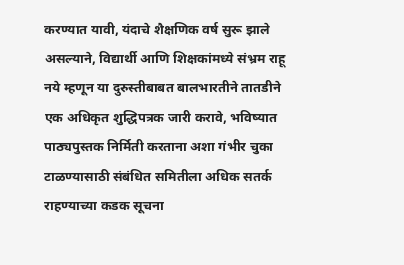करण्यात यावी, यंदाचे शैक्षणिक वर्ष सुरू झाले असल्याने, विद्यार्थी आणि शिक्षकांमध्ये संभ्रम राहू नये म्हणून या दुरुस्तीबाबत बालभारतीने तातडीने एक अधिकृत शुद्धिपत्रक जारी करावे, भविष्यात पाठ्यपुस्तक निर्मिती करताना अशा गंभीर चुका टाळण्यासाठी संबंधित समितीला अधिक सतर्क राहण्याच्या कडक सूचना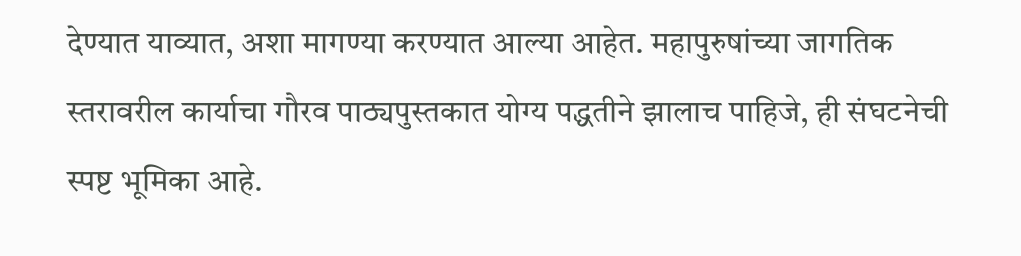देण्यात याव्यात, अशा मागण्या करण्यात आल्या आहेत. महापुरुषांच्या जागतिक स्तरावरील कार्याचा गौरव पाठ्यपुस्तकात योग्य पद्धतीने झालाच पाहिजे, ही संघटनेची स्पष्ट भूमिका आहे.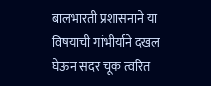बालभारती प्रशासनाने या विषयाची गांभीर्याने दखल घेऊन सदर चूक त्वरित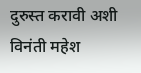दुरुस्त करावी अशी विनंती महेश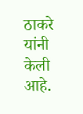ठाकरे यांनी केली आहे.